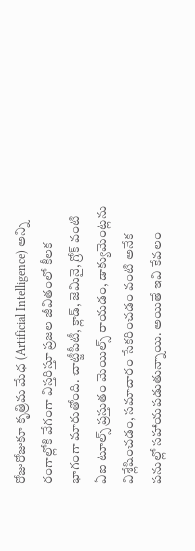రోజురోజుకూ కృత్రిమ మేధ (Artificial Intelligence) అన్ని రంగాల్లోకి వేగంగా విస్తరిస్తూ ప్రజల జీవితంలో కీలక భాగంగా మారుతోంది. చాట్జీపీటీ, క్లాడ్, జెమినై, గ్రోక్ వంటి ఏఐ టూల్స్ ప్రస్తుతం మెయిల్స్ రాయడం, డాక్యుమెంట్లను విశ్లేషించడం, సమాచారం సేకరించడం వంటి అనేక పనుల్లో సహాయపడుతున్నాయి. అయితే ఇవి కేవలం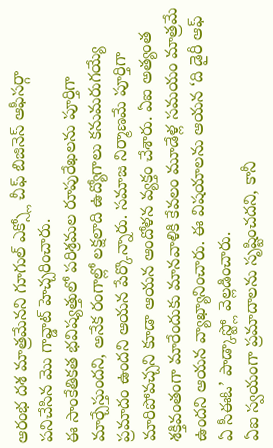ఆరంభ దశ మాత్రమేనని గూగుల్ ఎక్స్లో చీఫ్ బిజినెస్ ఆఫీసర్గా పనిచేసిన మొ గావ్డాట్ హెచ్చరించారు.
ఈ సాంకేతికత భవిష్యత్తులో పరిశ్రమల రూపురేఖలను పూర్తిగా మార్చేస్తుందని, అనేక రంగాల్లో లక్షలాది ఉద్యోగాలు కనుమరుగయ్యే ప్రమాదం ఉందని ఆయన పేర్కొన్నారు. సమాజ నిర్మాణమే పూర్తిగా మారిపోవచ్చని కూడా ఆయన ఆందోళన వ్యక్తం చేశారు. ఏఐ అత్యంత శక్తివంతంగా మారేందుకు మానవాళికి కేవలం మూడేళ్ల సమయం మాత్రమే ఉందని ఆయన వ్యాఖ్యానించారు. ఈ విషయాలను ఆయన ‘ది డైరీ ఆఫ్ ఏ సీఈఓ’ పాడ్కాస్ట్లో వెల్లడించారు.
ఏఐ స్వయంగా ప్రమాదాలను సృష్టించదని, కానీ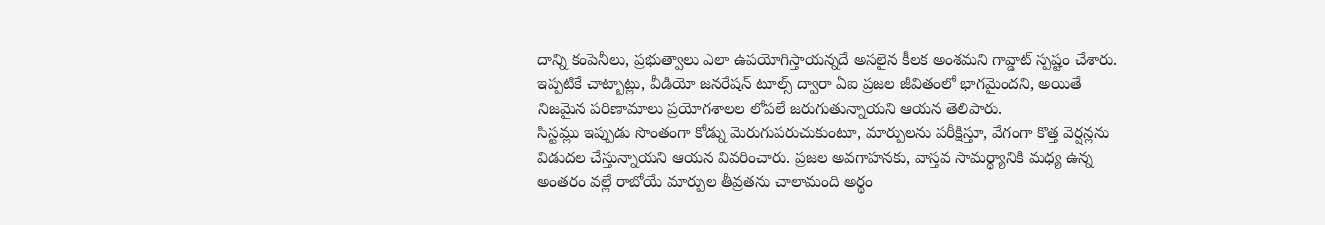దాన్ని కంపెనీలు, ప్రభుత్వాలు ఎలా ఉపయోగిస్తాయన్నదే అసలైన కీలక అంశమని గావ్డాట్ స్పష్టం చేశారు. ఇప్పటికే చాట్బాట్లు, వీడియో జనరేషన్ టూల్స్ ద్వారా ఏఐ ప్రజల జీవితంలో భాగమైందని, అయితే నిజమైన పరిణామాలు ప్రయోగశాలల లోపలే జరుగుతున్నాయని ఆయన తెలిపారు.
సిస్టమ్లు ఇప్పుడు సొంతంగా కోడ్ను మెరుగుపరుచుకుంటూ, మార్పులను పరీక్షిస్తూ, వేగంగా కొత్త వెర్షన్లను విడుదల చేస్తున్నాయని ఆయన వివరించారు. ప్రజల అవగాహనకు, వాస్తవ సామర్థ్యానికి మధ్య ఉన్న అంతరం వల్లే రాబోయే మార్పుల తీవ్రతను చాలామంది అర్థం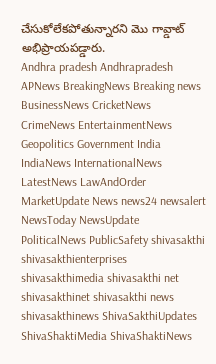చేసుకోలేకపోతున్నారని మొ గావ్డాట్ అభిప్రాయపడ్డారు.
Andhra pradesh Andhrapradesh APNews BreakingNews Breaking news BusinessNews CricketNews CrimeNews EntertainmentNews Geopolitics Government India IndiaNews InternationalNews LatestNews LawAndOrder MarketUpdate News news24 newsalert NewsToday NewsUpdate PoliticalNews PublicSafety shivasakthi shivasakthienterprises shivasakthimedia shivasakthi net shivasakthinet shivasakthi news shivasakthinews ShivaSakthiUpdates ShivaShaktiMedia ShivaShaktiNews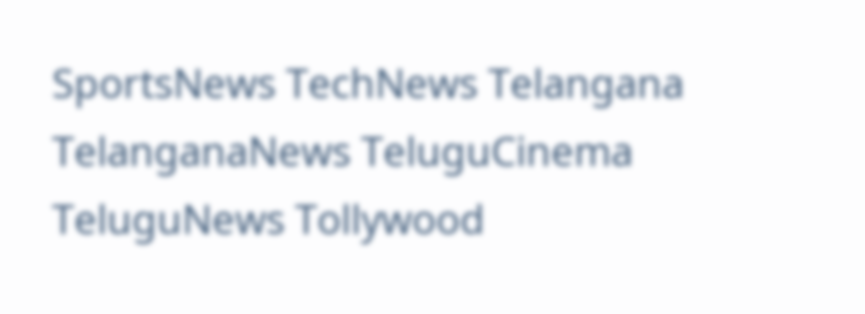SportsNews TechNews Telangana TelanganaNews TeluguCinema TeluguNews Tollywood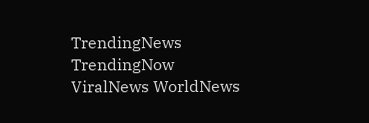TrendingNews TrendingNow ViralNews WorldNews